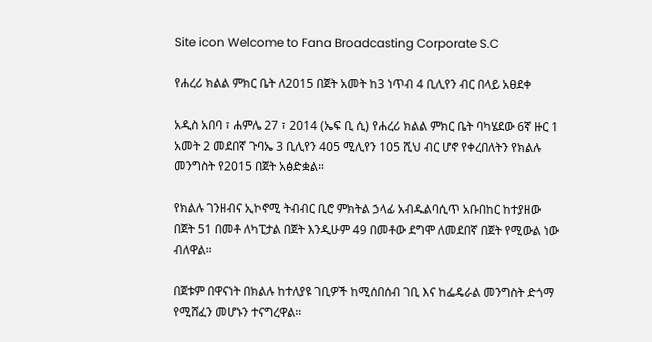Site icon Welcome to Fana Broadcasting Corporate S.C

የሐረሪ ክልል ምክር ቤት ለ2015 በጀት አመት ከ3 ነጥብ 4 ቢሊየን ብር በላይ አፀደቀ

አዲስ አበባ ፣ ሐምሌ 27 ፣ 2014 (ኤፍ ቢ ሲ) የሐረሪ ክልል ምክር ቤት ባካሄደው 6ኛ ዙር 1 አመት 2 መደበኛ ጉባኤ 3 ቢሊየን 405 ሚሊየን 105 ሺህ ብር ሆኖ የቀረበለትን የክልሉ መንግስት የ2015 በጀት አፅድቋል።

የክልሉ ገንዘብና ኢኮኖሚ ትብብር ቢሮ ምክትል ኃላፊ አብዱልባሲጥ አቡበከር ከተያዘው በጀት 51 በመቶ ለካፒታል በጀት እንዲሁም 49 በመቶው ደግሞ ለመደበኛ በጀት የሚውል ነው ብለዋል።

በጀቱም በዋናነት በክልሉ ከተለያዩ ገቢዎች ከሚሰበሰብ ገቢ እና ከፌዴራል መንግስት ድጎማ የሚሸፈን መሆኑን ተናግረዋል።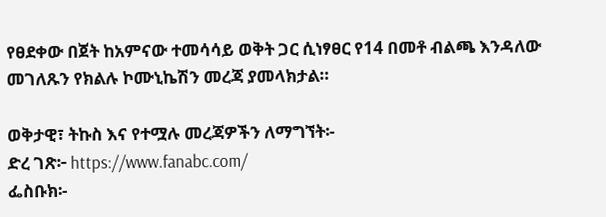የፀደቀው በጀት ከአምናው ተመሳሳይ ወቅት ጋር ሲነፃፀር የ14 በመቶ ብልጫ እንዳለው መገለጹን የክልሉ ኮሙኒኬሽን መረጃ ያመላክታል።

ወቅታዊ፣ ትኩስ እና የተሟሉ መረጃዎችን ለማግኘት፡-
ድረ ገጽ፦ https://www.fanabc.com/
ፌስቡክ፡-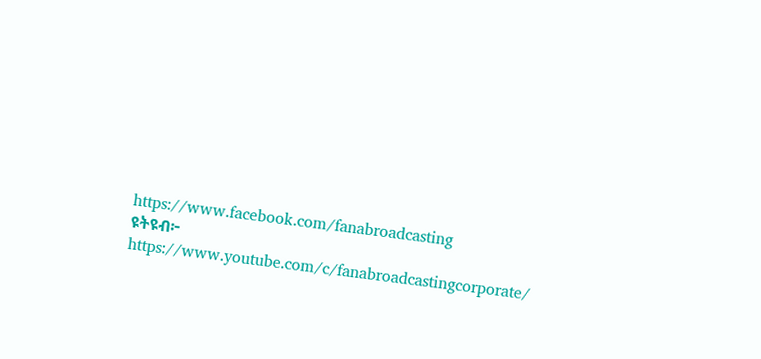https://www.facebook.com/fanabroadcasting
ዩትዩብ፦ https://www.youtube.com/c/fanabroadcastingcorporate/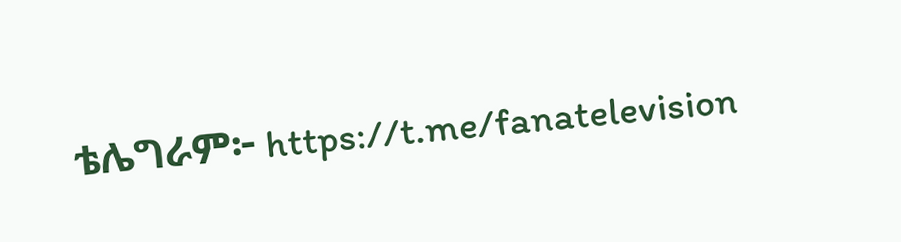ቴሌግራም፦ https://t.me/fanatelevision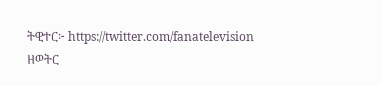ትዊተር፦ https://twitter.com/fanatelevision
ዘወትር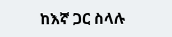ከእኛ ጋር ስላሉ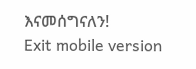እናመሰግናለን!
Exit mobile version